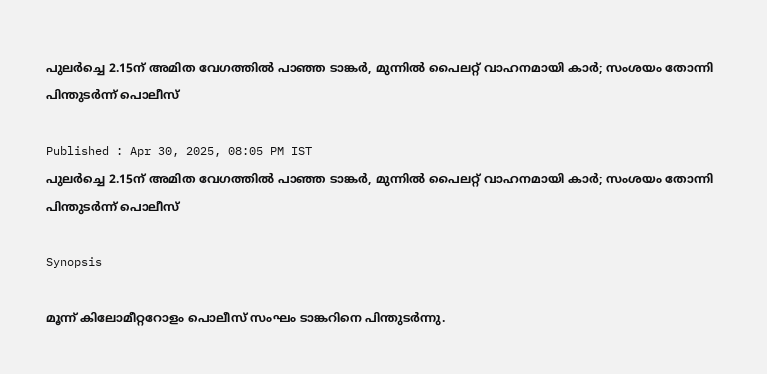പുലർച്ചെ 2.15ന് അമിത വേഗത്തിൽ പാഞ്ഞ ടാങ്കർ, മുന്നിൽ പൈലറ്റ് വാഹനമായി കാർ; സംശയം തോന്നി പിന്തുടർന്ന് പൊലീസ്

Published : Apr 30, 2025, 08:05 PM IST
പുലർച്ചെ 2.15ന് അമിത വേഗത്തിൽ പാഞ്ഞ ടാങ്കർ, മുന്നിൽ പൈലറ്റ് വാഹനമായി കാർ; സംശയം തോന്നി പിന്തുടർന്ന് പൊലീസ്

Synopsis

മൂന്ന് കിലോമീറ്ററോളം പൊലീസ് സംഘം ടാങ്കറിനെ പിന്തുടർന്നു.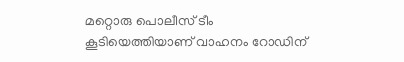മറ്റൊരു പൊലീസ് ടീം കൂടിയെത്തിയാണ് വാഹനം റോഡിന്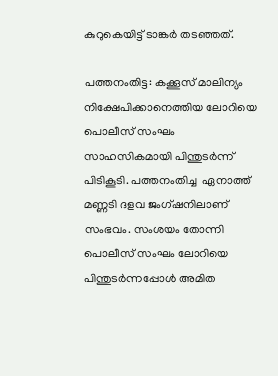കുറുകെയിട്ട് ടാങ്കർ തടഞ്ഞത്.

പത്തനംതിട്ട: കക്കൂസ് മാലിന്യം നിക്ഷേപിക്കാനെത്തിയ ലോറിയെ പൊലീസ് സംഘം സാഹസികമായി പിന്തുടർന്ന് പിടികൂടി. പത്തനംതിച്ച  ഏനാത്ത് മണ്ണടി ദളവ ജംഗ്ഷനിലാണ് സംഭവം. സംശയം തോന്നി പൊലീസ് സംഘം ലോറിയെ പിന്തുടർന്നപ്പോൾ അമിത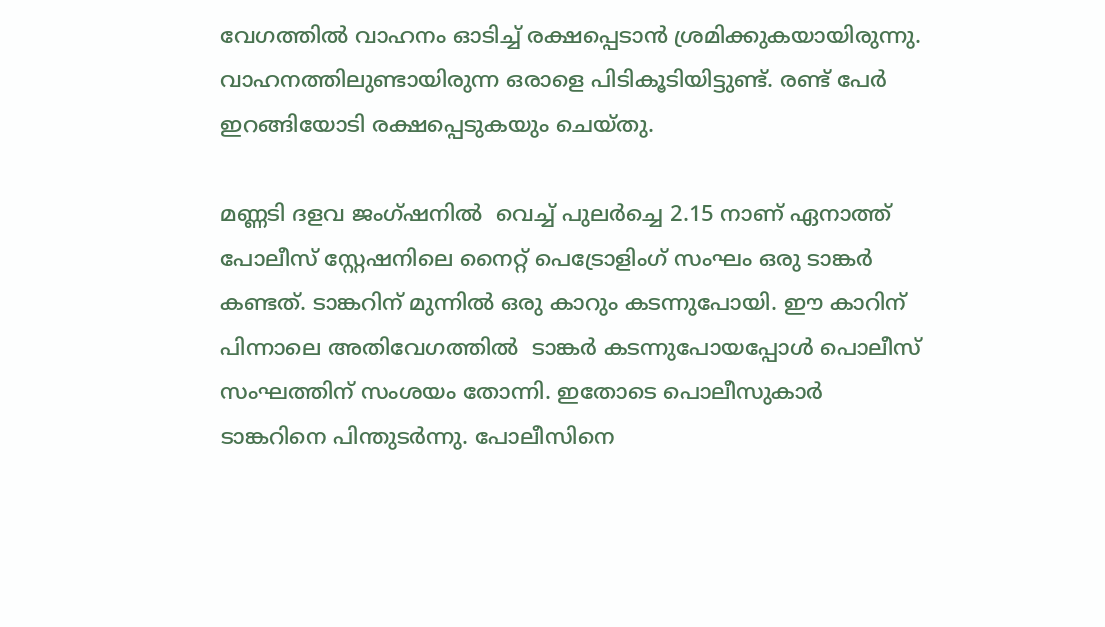വേഗത്തിൽ വാഹനം ഓടിച്ച് രക്ഷപ്പെടാൻ ശ്രമിക്കുകയായിരുന്നു. വാഹനത്തിലുണ്ടായിരുന്ന ഒരാളെ പിടികൂടിയിട്ടുണ്ട്. രണ്ട് പേർ ഇറങ്ങിയോടി രക്ഷപ്പെടുകയും ചെയ്തു.

മണ്ണടി ദളവ ജംഗ്ഷനിൽ  വെച്ച് പുലർച്ചെ 2.15 നാണ് ഏനാത്ത്  പോലീസ് സ്റ്റേഷനിലെ നൈറ്റ്‌ പെട്രോളിംഗ് സംഘം ഒരു ടാങ്കർ കണ്ടത്. ടാങ്കറിന് മുന്നിൽ ഒരു കാറും കടന്നുപോയി. ഈ കാറിന് പിന്നാലെ അതിവേഗത്തിൽ  ടാങ്കർ കടന്നുപോയപ്പോൾ പൊലീസ് സംഘത്തിന് സംശയം തോന്നി. ഇതോടെ പൊലീസുകാർ ടാങ്കറിനെ പിന്തുടർന്നു. പോലീസിനെ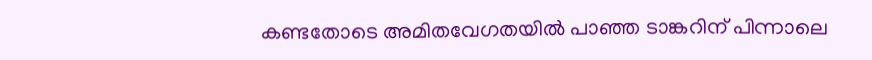കണ്ടതോടെ അമിതവേഗതയിൽ പാഞ്ഞ ടാങ്കറിന് പിന്നാലെ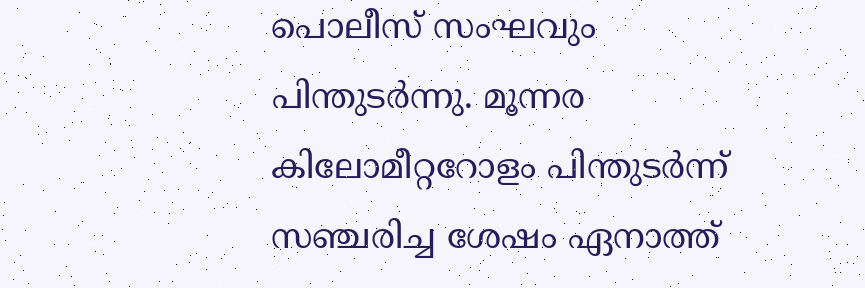പൊലീസ് സംഘവും പിന്തുടർന്നു. മൂന്നര കിലോമീറ്ററോളം പിന്തുടർന്ന് സഞ്ചരിച്ച ശേഷം ഏനാത്ത്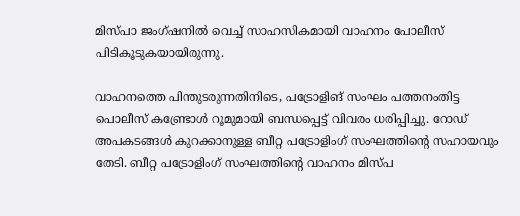മിസ്പാ ജംഗ്ഷനിൽ വെച്ച് സാഹസികമായി വാഹനം പോലീസ് പിടികൂടുകയായിരുന്നു.

വാഹനത്തെ പിന്തുടരുന്നതിനിടെ, പട്രോളിങ് സംഘം പത്തനംതിട്ട പൊലീസ് കണ്ട്രോൾ റൂമുമായി ബന്ധപ്പെട്ട് വിവരം ധരിപ്പിച്ചു. റോഡ് അപകടങ്ങൾ കുറക്കാനുള്ള ബീറ്റ പട്രോളിംഗ് സംഘത്തിന്റെ സഹായവും തേടി. ബീറ്റ പട്രോളിംഗ് സംഘത്തിന്റെ വാഹനം മിസ്പ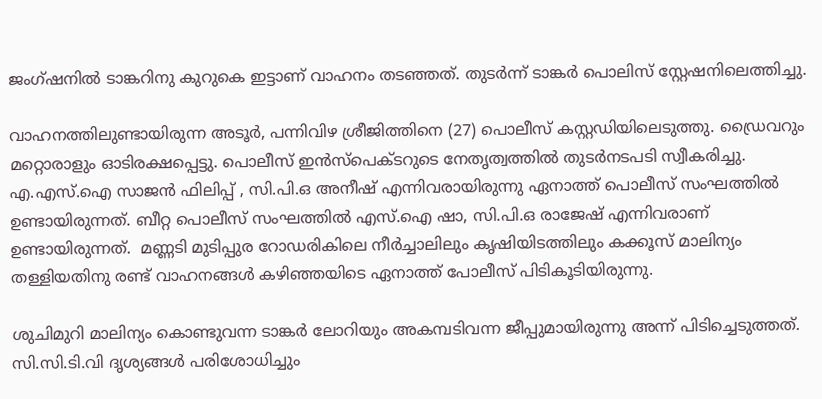ജംഗ്ഷനിൽ ടാങ്കറിനു കുറുകെ ഇട്ടാണ് വാഹനം തടഞ്ഞത്. തുടർന്ന് ടാങ്കർ പൊലിസ് സ്റ്റേഷനിലെത്തിച്ചു.

വാഹനത്തിലുണ്ടായിരുന്ന അടൂർ, പന്നിവിഴ ശ്രീജിത്തിനെ (27) പൊലീസ് കസ്റ്റഡിയിലെടുത്തു. ഡ്രൈവറും മറ്റൊരാളും ഓടിരക്ഷപ്പെട്ടു. പൊലീസ് ഇൻസ്‌പെക്ടറുടെ നേതൃത്വത്തിൽ തുടർനടപടി സ്വീകരിച്ചു. എ.എസ്.ഐ സാജൻ ഫിലിപ്പ് , സി.പി.ഒ അനീഷ് എന്നിവരായിരുന്നു ഏനാത്ത് പൊലീസ് സംഘത്തിൽ ഉണ്ടായിരുന്നത്. ബീറ്റ പൊലീസ് സംഘത്തിൽ എസ്.ഐ ഷാ, സി.പി.ഒ രാജേഷ് എന്നിവരാണ് ഉണ്ടായിരുന്നത്.  മണ്ണടി മുടിപ്പുര റോഡരികിലെ നീർച്ചാലിലും കൃഷിയിടത്തിലും കക്കൂസ് മാലിന്യം തള്ളിയതിനു രണ്ട് വാഹനങ്ങൾ കഴിഞ്ഞയിടെ ഏനാത്ത് പോലീസ് പിടികൂടിയിരുന്നു.

ശുചിമുറി മാലിന്യം കൊണ്ടുവന്ന ടാങ്കർ ലോറിയും അകമ്പടിവന്ന ജീപ്പുമായിരുന്നു അന്ന് പിടിച്ചെടുത്തത്. സി.സി.ടി.വി ദൃശ്യങ്ങൾ പരിശോധിച്ചും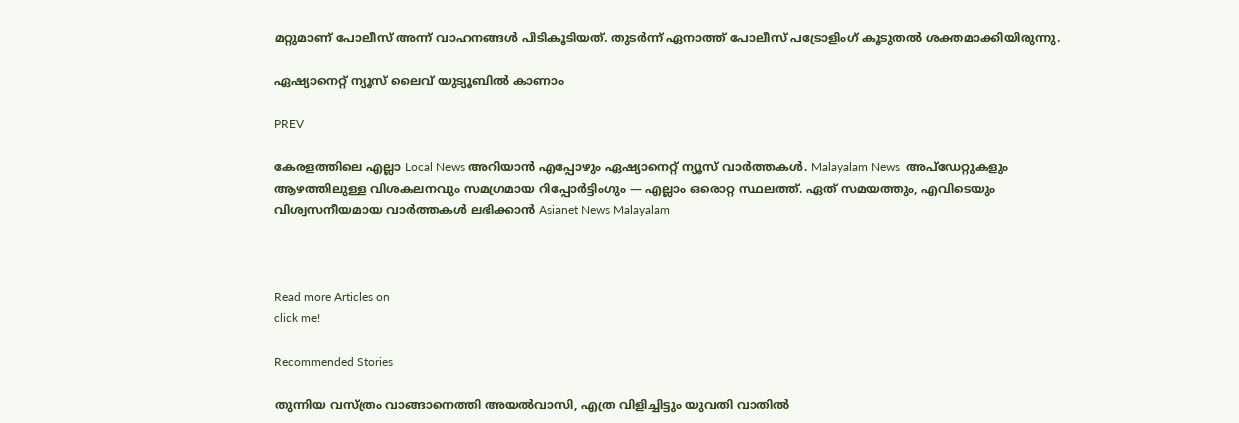മറ്റുമാണ് പോലീസ് അന്ന് വാഹനങ്ങൾ പിടികൂടിയത്. തുടർന്ന് ഏനാത്ത് പോലീസ് പട്രോളിംഗ് കൂടുതൽ ശക്തമാക്കിയിരുന്നു.

ഏഷ്യാനെറ്റ് ന്യൂസ് ലൈവ് യുട്യൂബിൽ കാണാം

PREV

കേരളത്തിലെ എല്ലാ Local News അറിയാൻ എപ്പോഴും ഏഷ്യാനെറ്റ് ന്യൂസ് വാർത്തകൾ. Malayalam News  അപ്‌ഡേറ്റുകളും ആഴത്തിലുള്ള വിശകലനവും സമഗ്രമായ റിപ്പോർട്ടിംഗും — എല്ലാം ഒരൊറ്റ സ്ഥലത്ത്. ഏത് സമയത്തും, എവിടെയും വിശ്വസനീയമായ വാർത്തകൾ ലഭിക്കാൻ Asianet News Malayalam



Read more Articles on
click me!

Recommended Stories

തുന്നിയ വസ്ത്രം വാങ്ങാനെത്തി അയൽവാസി, എത്ര വിളിച്ചിട്ടും യുവതി വാതിൽ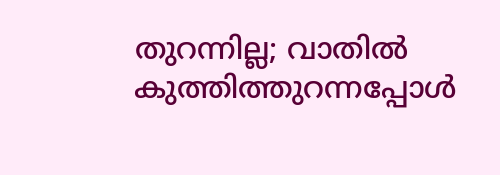തുറന്നില്ല; വാതിൽ കുത്തിത്തുറന്നപ്പോൾ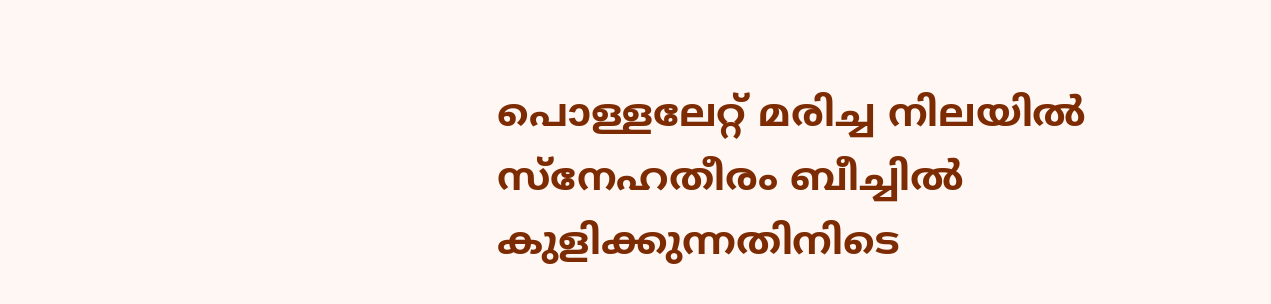പൊള്ളലേറ്റ് മരിച്ച നിലയിൽ
സ്‌നേഹതീരം ബീച്ചില്‍ കുളിക്കുന്നതിനിടെ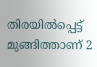തിരയിൽപ്പെട്ട് മുങ്ങിത്താണ് 2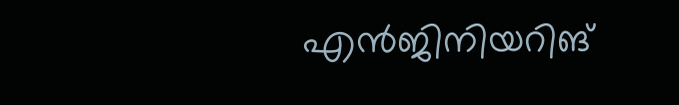എന്‍ജിനിയറിങ്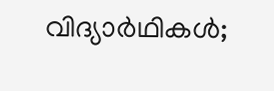വിദ്യാര്‍ഥികൾ;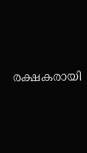രക്ഷകരായി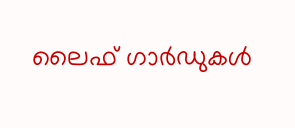ലൈഫ് ഗാര്‍ഡുകള്‍